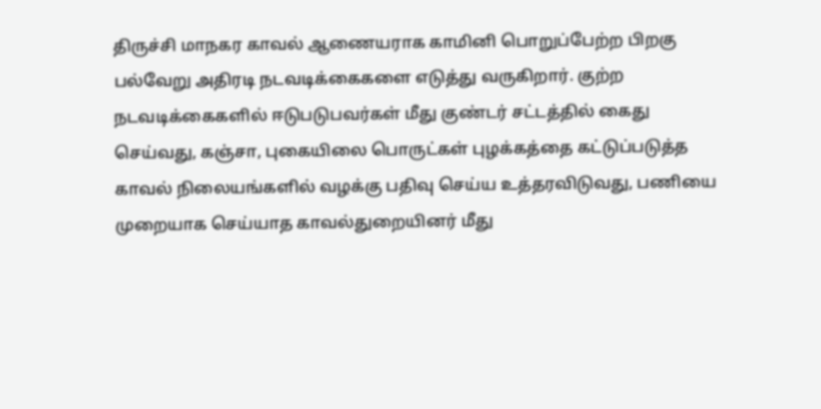திருச்சி மாநகர காவல் ஆணையராக காமினி பொறுப்பேற்ற பிறகு பல்வேறு அதிரடி நடவடிக்கைகளை எடுத்து வருகிறார். குற்ற நடவடிக்கைகளில் ஈடுபடுபவர்கள் மீது குண்டர் சட்டத்தில் கைது செய்வது, கஞ்சா, புகையிலை பொருட்கள் புழக்கத்தை கட்டுப்படுத்த காவல் நிலையங்களில் வழக்கு பதிவு செய்ய உத்தரவிடுவது, பணியை முறையாக செய்யாத காவல்துறையினர் மீது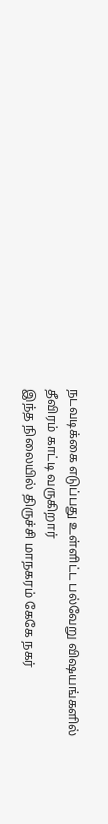நடவடிக்கை எடுப்பது உள்ளிட்ட பல்வேறு விஷயங்களில் தீவிரம் காட்டி வருகிறார்
இந்த நிலையில் திருச்சி மாநகரம் கேகே நகர்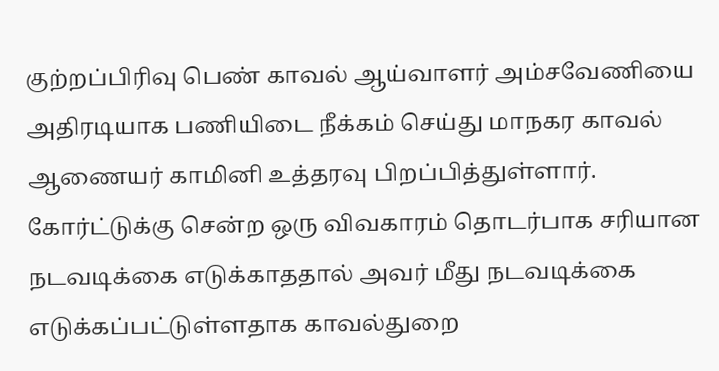குற்றப்பிரிவு பெண் காவல் ஆய்வாளர் அம்சவேணியை அதிரடியாக பணியிடை நீக்கம் செய்து மாநகர காவல் ஆணையர் காமினி உத்தரவு பிறப்பித்துள்ளார். கோர்ட்டுக்கு சென்ற ஒரு விவகாரம் தொடர்பாக சரியான நடவடிக்கை எடுக்காததால் அவர் மீது நடவடிக்கை எடுக்கப்பட்டுள்ளதாக காவல்துறை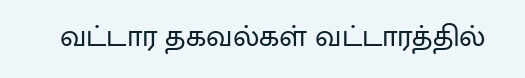வட்டார தகவல்கள் வட்டாரத்தில்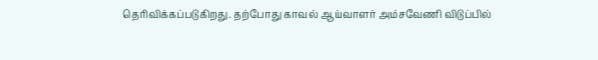தெரிவிக்கப்படுகிறது. தற்போது காவல் ஆய்வாளர் அம்சவேணி விடுப்பில்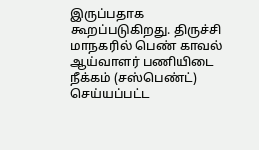இருப்பதாக கூறப்படுகிறது. திருச்சி மாநகரில் பெண் காவல் ஆய்வாளர் பணியிடை நீக்கம் (சஸ்பெண்ட்) செய்யப்பட்ட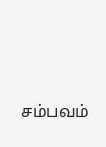சம்பவம்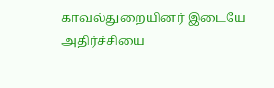காவல்துறையினர் இடையே அதிர்ச்சியை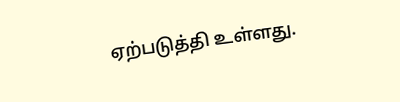ஏற்படுத்தி உள்ளது.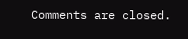Comments are closed.